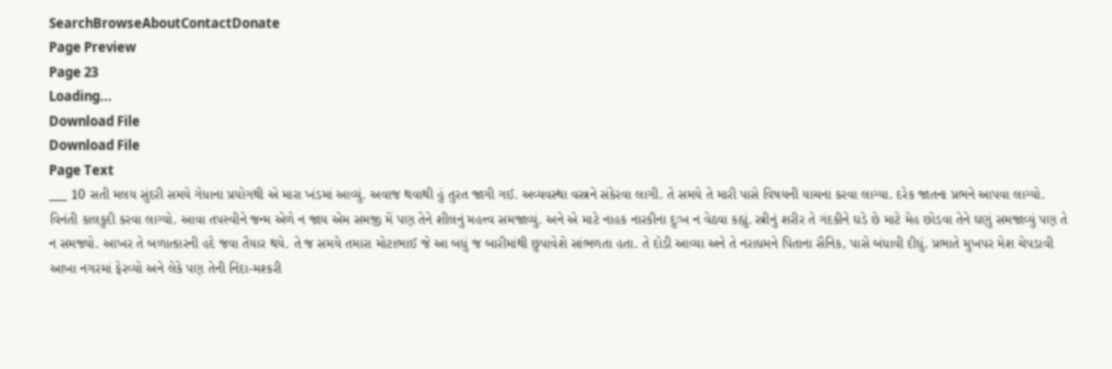SearchBrowseAboutContactDonate
Page Preview
Page 23
Loading...
Download File
Download File
Page Text
___ 10 સતી મલય સુંદરી સમયે ગેધાના પ્રયોગથી એ મારા ખંડમાં આવ્યું. અવાજ થવાથી હું તુરત જાગી ગઈ. અવ્યવસ્થા વસ્ત્રને સંકેરવા લાગી. તે સમયે તે મારી પાસે વિષયની યાચના કરવા લાગ્યા. દરેક જાતના પ્રભને આપવા લાગ્યો. વિનંતી કાલકુદી કરવા લાગ્યો. આવા તપસ્વીને જન્મ એળે ન જાય એમ સમજી મેં પણ તેને શીલનું મહત્ત્વ સમજાવ્યું. અને એ માટે નાહક નારકીના દુઃખ ન વેઠવા કહ્યું. સ્ત્રીનું શરીર તે ગંદકીને ઘડે છે માટે મેહ છોડવા તેને ઘણું સમજાવ્યું પણ તે ન સમજ્યો. આખર તે બળાત્કારની હદે જવા તૈયાર થયે. તે જ સમયે તમારા મોટાભાઈ જે આ બધું જ બારીમાંથી છુપાવેશે સાંભળતા હતા. તે દોડી આવ્યા અને તે નરાધમને પિતાના સૈનિક, પાસે બંધાવી દીધું. પ્રભાતે મુખપર મેશ ચેપડાવી આખા નગરમાં ફેરવ્યો અને લેકે પણ તેની નિંદા-મશ્કરી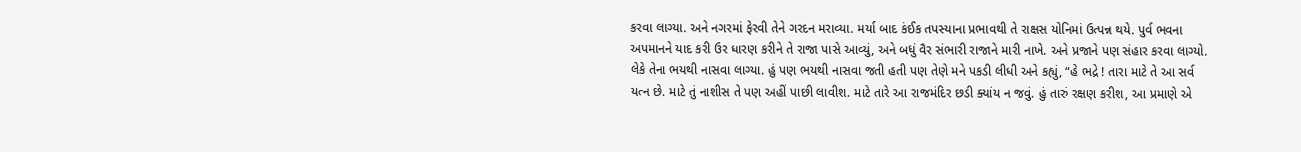કરવા લાગ્યા. અને નગરમાં ફેરવી તેને ગરદન મરાવ્યા. મર્યા બાદ કંઈક તપસ્યાના પ્રભાવથી તે રાક્ષસ યોનિમાં ઉત્પન્ન થયે. પુર્વ ભવના અપમાનને યાદ કરી ઉર ધારણ કરીને તે રાજા પાસે આવ્યું, અને બધું વૈર સંભારી રાજાને મારી નાખે. અને પ્રજાને પણ સંહાર કરવા લાગ્યો. લેકે તેના ભયથી નાસવા લાગ્યા. હું પણ ભયથી નાસવા જતી હતી પણ તેણે મને પકડી લીધી અને કહ્યું, “હે ભદ્રે ! તારા માટે તે આ સર્વ યત્ન છે. માટે તું નાશીસ તે પણ અહીં પાછી લાવીશ. માટે તારે આ રાજમંદિર છડી ક્યાંય ન જવું. હું તારું રક્ષણ કરીશ, આ પ્રમાણે એ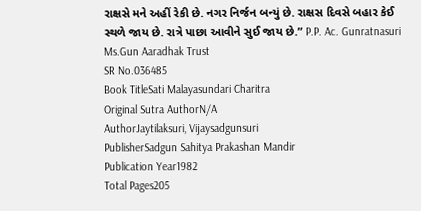રાક્ષસે મને અહીં રેકી છે. નગર નિર્જન બન્યું છે. રાક્ષસ દિવસે બહાર કેઈ સ્થળે જાય છે. રાત્રે પાછા આવીને સુઈ જાય છે.” P.P. Ac. Gunratnasuri Ms.Gun Aaradhak Trust
SR No.036485
Book TitleSati Malayasundari Charitra
Original Sutra AuthorN/A
AuthorJaytilaksuri, Vijaysadgunsuri
PublisherSadgun Sahitya Prakashan Mandir
Publication Year1982
Total Pages205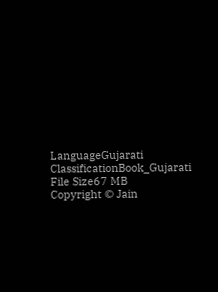LanguageGujarati
ClassificationBook_Gujarati
File Size67 MB
Copyright © Jain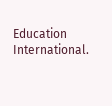Education International.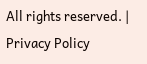All rights reserved. | Privacy Policy